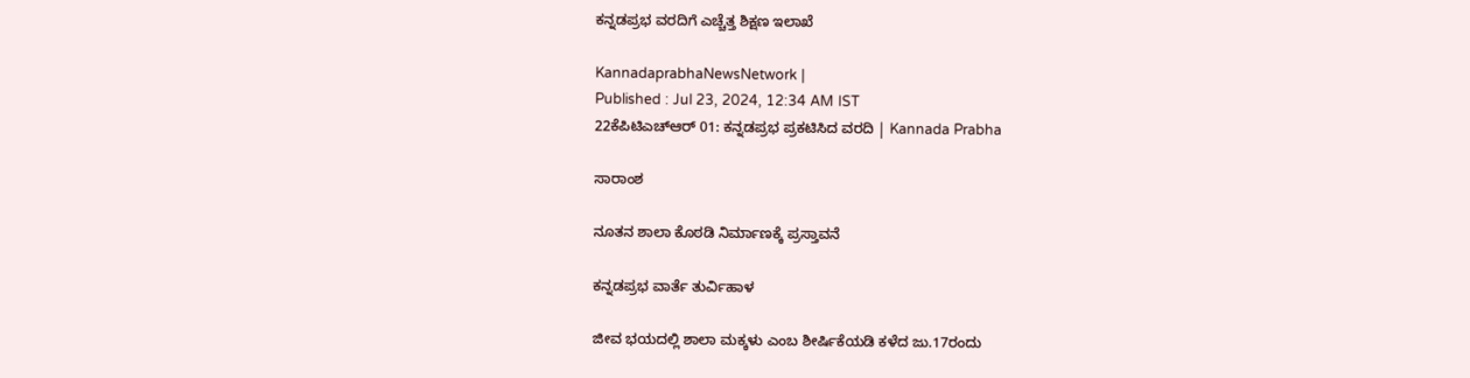ಕನ್ನಡಪ್ರಭ ವರದಿಗೆ ಎಚ್ಚೆತ್ತ ಶಿಕ್ಷಣ ಇಲಾಖೆ

KannadaprabhaNewsNetwork |
Published : Jul 23, 2024, 12:34 AM IST
22ಕೆಪಿಟಿಎಚ್‌ಆರ್‌ 01: ಕನ್ನಡಪ್ರಭ ಪ್ರಕಟಿಸಿದ ವರದಿ | Kannada Prabha

ಸಾರಾಂಶ

ನೂತನ ಶಾಲಾ ಕೊಠಡಿ ನಿರ್ಮಾಣಕ್ಕೆ ಪ್ರಸ್ತಾವನೆ

ಕನ್ನಡಪ್ರಭ ವಾರ್ತೆ ತುರ್ವಿಹಾಳ

ಜೀವ ಭಯದಲ್ಲಿ ಶಾಲಾ ಮಕ್ಕಳು ಎಂಬ ಶೀರ್ಷಿಕೆಯಡಿ ಕಳೆದ ಜು.17ರಂದು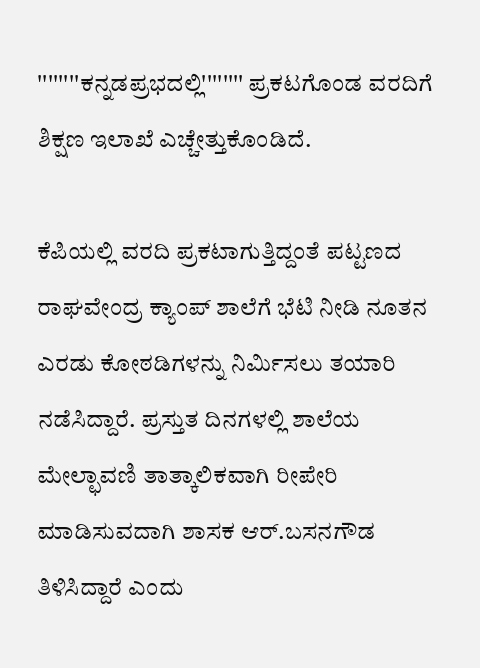''''''''ಕನ್ನಡಪ್ರಭದಲ್ಲಿ'''''''' ಪ್ರಕಟಗೊಂಡ ವರದಿಗೆ ಶಿಕ್ಷಣ ಇಲಾಖೆ ಎಚ್ಚೇತ್ತುಕೊಂಡಿದೆ.

ಕೆಪಿಯಲ್ಲಿ ವರದಿ ಪ್ರಕಟಾಗುತ್ತಿದ್ದಂತೆ ಪಟ್ಟಣದ ರಾಘವೇಂದ್ರ ಕ್ಯಾಂಪ್ ಶಾಲೆಗೆ ಭೆಟಿ ನೀಡಿ ನೂತನ ಎರಡು ಕೋಠಡಿಗಳನ್ನು ನಿರ್ಮಿಸಲು ತಯಾರಿ ನಡೆಸಿದ್ದಾರೆ. ಪ್ರಸ್ತುತ ದಿನಗಳಲ್ಲಿ ಶಾಲೆಯ ಮೇಲ್ಛಾವಣಿ ತಾತ್ಕಾಲಿಕವಾಗಿ ರೀಪೇರಿ ಮಾಡಿಸುವದಾಗಿ ಶಾಸಕ ಆರ್.ಬಸನಗೌಡ ತಿಳಿಸಿದ್ದಾರೆ ಎಂದು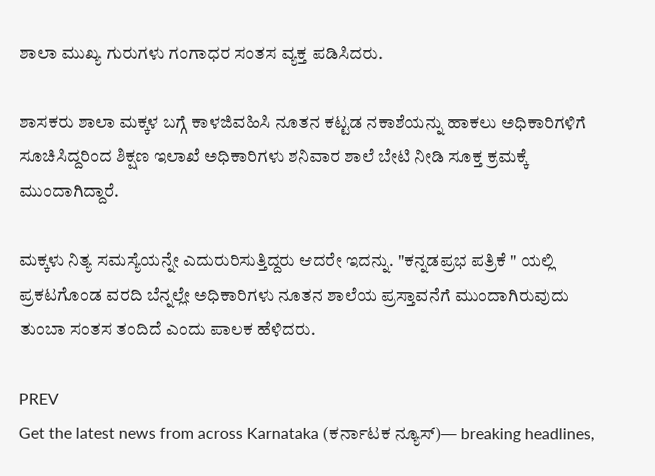ಶಾಲಾ ಮುಖ್ಯ ಗುರುಗಳು ಗಂಗಾಧರ ಸಂತಸ ವ್ಯಕ್ತ ಪಡಿಸಿದರು.

ಶಾಸಕರು ಶಾಲಾ ಮಕ್ಕಳ ಬಗ್ಗೆ ಕಾಳಜಿವಹಿಸಿ ನೂತನ ಕಟ್ಟಡ ನಕಾಶೆಯನ್ನು ಹಾಕಲು ಅಧಿಕಾರಿಗಳಿಗೆ ಸೂಚಿಸಿದ್ದರಿಂದ ಶಿಕ್ಷಣ ಇಲಾಖೆ ಅಧಿಕಾರಿಗಳು ಶನಿವಾರ ಶಾಲೆ ಬೇಟಿ ನೀಡಿ ಸೂಕ್ತ ಕ್ರಮಕ್ಕೆ ಮುಂದಾಗಿದ್ದಾರೆ.

ಮಕ್ಕಳು ನಿತ್ಯ ಸಮಸ್ಯೆಯನ್ನೇ ಎದುರುರಿಸುತ್ತಿದ್ದರು ಆದರೇ ಇದನ್ನು. "ಕನ್ನಡಪ್ರಭ ಪತ್ರಿಕೆ " ಯಲ್ಲಿ ಪ್ರಕಟಗೊಂಡ ವರದಿ ಬೆನ್ನಲ್ಲೇ ಅಧಿಕಾರಿಗಳು ನೂತನ ಶಾಲೆಯ ಪ್ರಸ್ತಾವನೆಗೆ ಮುಂದಾಗಿರುವುದು ತುಂಬಾ ಸಂತಸ ತಂದಿದೆ ಎಂದು ಪಾಲಕ ಹೆಳಿದರು.

PREV
Get the latest news from across Karnataka (ಕರ್ನಾಟಕ ನ್ಯೂಸ್)— breaking headlines,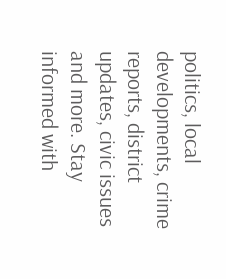politics, local developments, crime reports, district updates, civic issues and more. Stay informed with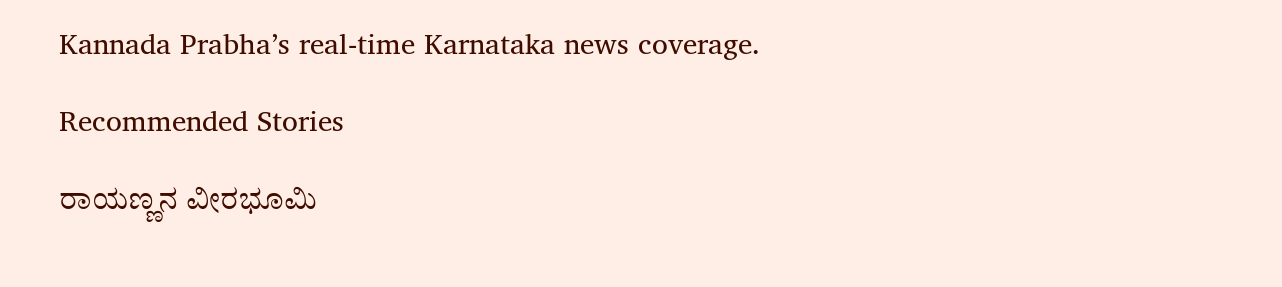Kannada Prabha’s real‑time Karnataka news coverage.

Recommended Stories

ರಾಯಣ್ಣನ ವೀರಭೂಮಿ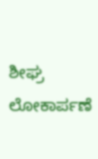ಶೀಘ್ರ ಲೋಕಾರ್ಪಣೆ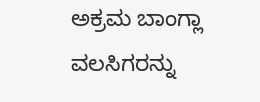ಅಕ್ರಮ ಬಾಂಗ್ಲಾ ವಲಸಿಗರನ್ನು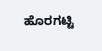ಹೊರಗಟ್ಟಿ